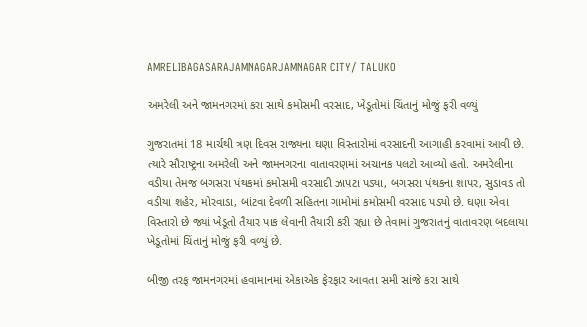AMRELIBAGASARAJAMNAGARJAMNAGAR CITY/ TALUKO

અમરેલી અને જામનગરમાં કરા સાથે કમોસમી વરસાદ, ખેડૂતોમાં ચિંતાનું મોજું ફરી વળ્યું

ગુજરાતમાં 18 માર્ચથી ત્રણ દિવસ રાજ્યના ઘણા વિસ્તારોમાં વરસાદની આગાહી કરવામાં આવી છે. ત્યારે સૌરાષ્ટ્રના અમરેલી અને જામનગરના વાતાવરણમાં અચાનક પલટો આવ્યો હતો. અમરેલીના વડીયા તેમજ બગસરા પંથકમાં કમોસમી વરસાદી ઝાપટા પડ્યા, બગસરા પંથકના શાપર, સુડાવડ તો વડીયા શહેર, મોરવાડા, બાંટવા દેવળી સહિતના ગામોમાં કમોસમી વરસાદ પડ્યો છે. ઘણા એવા વિસ્તારો છે જ્યાં ખેડૂતો તૈયાર પાક લેવાની તૈયારી કરી રહ્યા છે તેવામાં ગુજરાતનું વાતાવરણ બદલાયા ખેડૂતોમાં ચિંતાનું મોજું ફરી વળ્યું છે.

બીજી તરફ જામનગરમાં હવામાનમાં એકાએક ફેરફાર આવતા સમી સાંજે કરા સાથે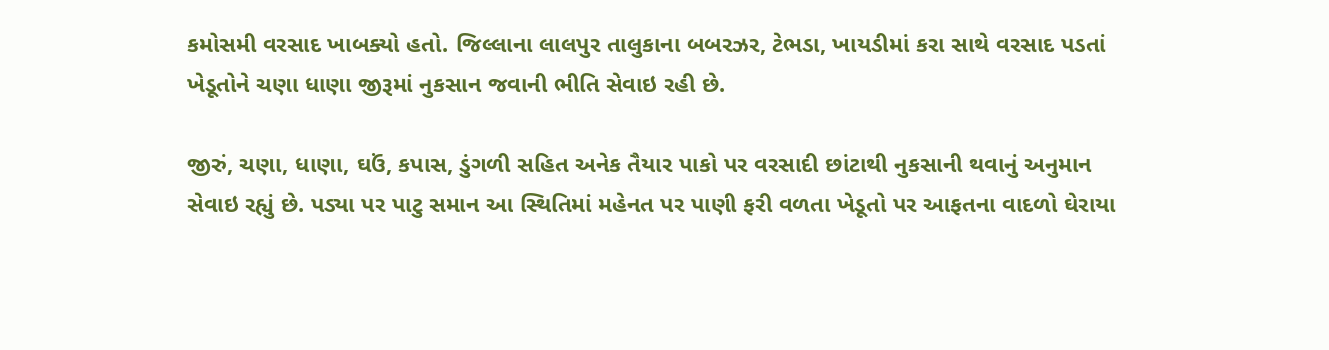કમોસમી વરસાદ ખાબક્યો હતો. જિલ્લાના લાલપુર તાલુકાના બબરઝર, ટેભડા, ખાયડીમાં કરા સાથે વરસાદ પડતાં ખેડૂતોને ચણા ધાણા જીરૂમાં નુકસાન જવાની ભીતિ સેવાઇ રહી છે.

જીરું, ચણા, ધાણા, ઘઉં, કપાસ, ડુંગળી સહિત અનેક તૈયાર પાકો પર વરસાદી છાંટાથી નુકસાની થવાનું અનુમાન સેવાઇ રહ્યું છે. પડ્યા પર પાટુ સમાન આ સ્થિતિમાં મહેનત પર પાણી ફરી વળતા ખેડૂતો પર આફતના વાદળો ઘેરાયા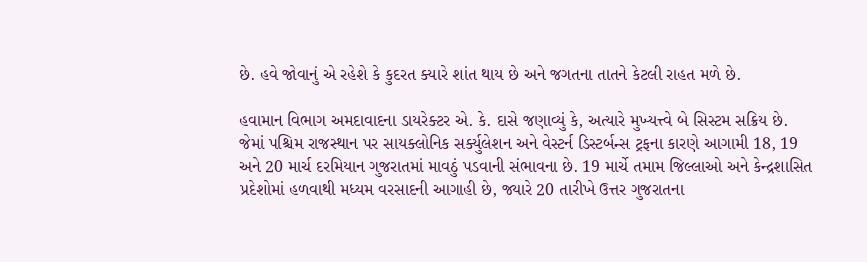છે. હવે જોવાનું એ રહેશે કે કુદરત ક્યારે શાંત થાય છે અને જગતના તાતને કેટલી રાહત મળે છે.

હવામાન વિભાગ અમદાવાદના ડાયરેક્ટર એ. કે. દાસે જણાવ્યું કે, અત્યારે મુખ્યત્ત્વે બે સિસ્ટમ સક્રિય છે. જેમાં પશ્ચિમ રાજસ્થાન પર સાયક્લોનિક સર્ક્યુલેશન અને વેસ્ટર્ન ડિસ્ટર્બન્સ ટ્રફના કારણે આગામી 18, 19 અને 20 માર્ચ દરમિયાન ગુજરાતમાં માવઠું પડવાની સંભાવના છે. 19 માર્ચે તમામ જિલ્લાઓ અને કેન્દ્રશાસિત પ્રદેશોમાં હળવાથી મધ્યમ વરસાદની આગાહી છે, જ્યારે 20 તારીખે ઉત્તર ગુજરાતના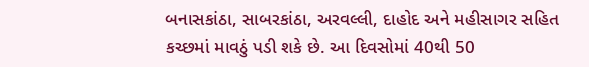બનાસકાંઠા, સાબરકાંઠા, અરવલ્લી, દાહોદ અને મહીસાગર સહિત કચ્છમાં માવઠું પડી શકે છે. આ દિવસોમાં 40થી 50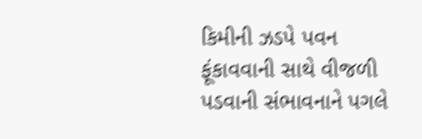કિમીની ઝડપે પવન ફૂંકાવવાની સાથે વીજળી પડવાની સંભાવનાને પગલે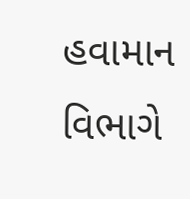હવામાન વિભાગે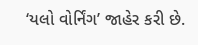‘યલો વોર્નિંગ’ જાહેર કરી છે.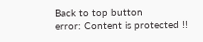Back to top button
error: Content is protected !!